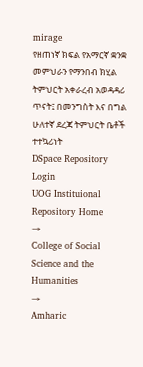mirage
የዘጠነኛ ክፍል የአማርኛ ቋንቋ መምህራን የማንበብ ክሂል ትምህርት አቀራረብ አወዳዳሪ ጥናት፤ በመንግስት እና በግል ሁለተኛ ደረጃ ትምህርት ቤቶች ተተኳሪነት
DSpace Repository
Login
UOG Instituional Repository Home
→
College of Social Science and the Humanities
→
Amharic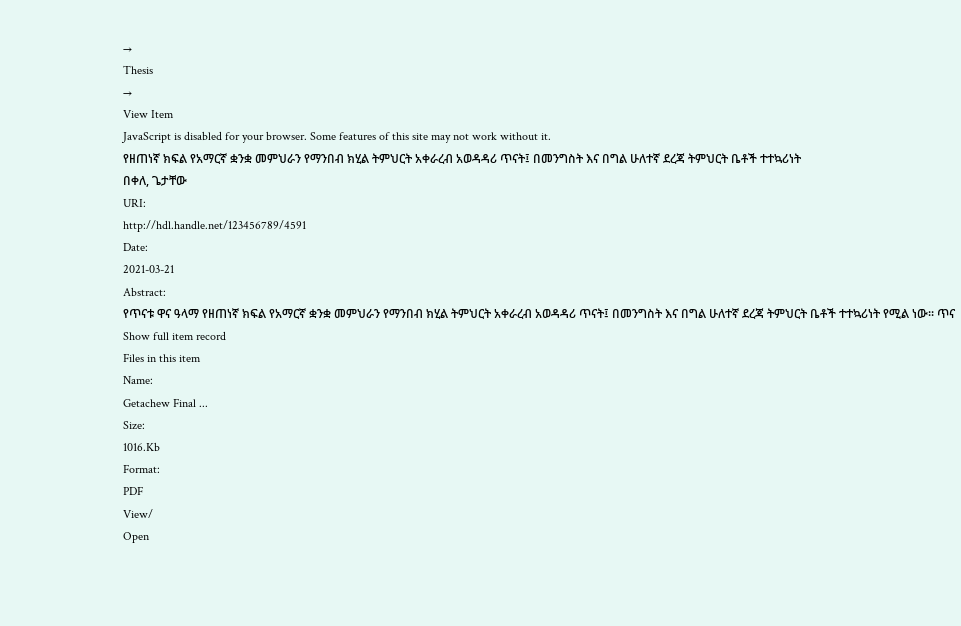→
Thesis
→
View Item
JavaScript is disabled for your browser. Some features of this site may not work without it.
የዘጠነኛ ክፍል የአማርኛ ቋንቋ መምህራን የማንበብ ክሂል ትምህርት አቀራረብ አወዳዳሪ ጥናት፤ በመንግስት እና በግል ሁለተኛ ደረጃ ትምህርት ቤቶች ተተኳሪነት
በቀለ, ጌታቸው
URI:
http://hdl.handle.net/123456789/4591
Date:
2021-03-21
Abstract:
የጥናቱ ዋና ዓላማ የዘጠነኛ ክፍል የአማርኛ ቋንቋ መምህራን የማንበብ ክሂል ትምህርት አቀራረብ አወዳዳሪ ጥናት፤ በመንግስት እና በግል ሁለተኛ ደረጃ ትምህርት ቤቶች ተተኳሪነት የሚል ነው፡፡ ጥና
Show full item record
Files in this item
Name:
Getachew Final ...
Size:
1016.Kb
Format:
PDF
View/
Open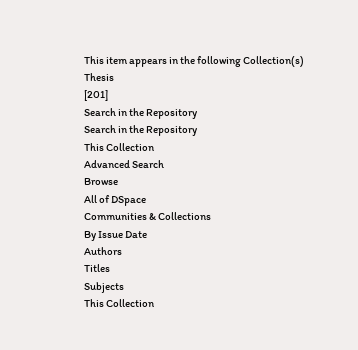This item appears in the following Collection(s)
Thesis
[201]
Search in the Repository
Search in the Repository
This Collection
Advanced Search
Browse
All of DSpace
Communities & Collections
By Issue Date
Authors
Titles
Subjects
This Collection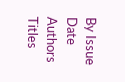By Issue Date
Authors
Titles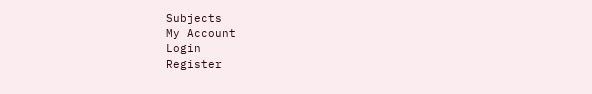Subjects
My Account
Login
Register